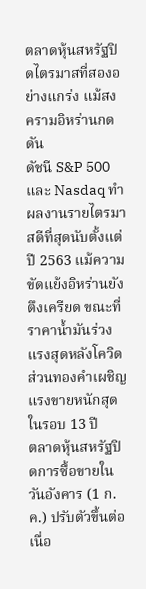ตลาดหุ้นสหรัฐปิดไตรมาสที่สองอย่างแกร่ง แม้สงครามอิหร่านกดดัน
ดัชนี S&P 500 และ Nasdaq ทำผลงานรายไตรมาสดีที่สุดนับตั้งแต่ปี 2563 แม้ความขัดแย้งอิหร่านยังตึงเครียด ขณะที่ราคาน้ำมันร่วงแรงสุดหลังโควิด ส่วนทองคำเผชิญแรงขายหนักสุดในรอบ 13 ปี
ตลาดหุ้นสหรัฐปิดการซื้อขายในวันอังคาร (1 ก.ค.) ปรับตัวขึ้นต่อเนื่อ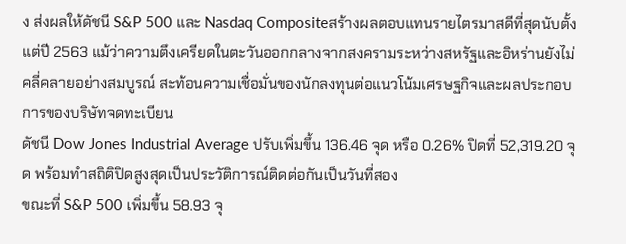ง ส่งผลให้ดัชนี S&P 500 และ Nasdaq Compositeสร้างผลตอบแทนรายไตรมาสดีที่สุดนับตั้งแต่ปี 2563 แม้ว่าความตึงเครียดในตะวันออกกลางจากสงครามระหว่างสหรัฐและอิหร่านยังไม่คลี่คลายอย่างสมบูรณ์ สะท้อนความเชื่อมั่นของนักลงทุนต่อแนวโน้มเศรษฐกิจและผลประกอบการของบริษัทจดทะเบียน
ดัชนี Dow Jones Industrial Average ปรับเพิ่มขึ้น 136.46 จุด หรือ 0.26% ปิดที่ 52,319.20 จุด พร้อมทำสถิติปิดสูงสุดเป็นประวัติการณ์ติดต่อกันเป็นวันที่สอง
ขณะที่ S&P 500 เพิ่มขึ้น 58.93 จุ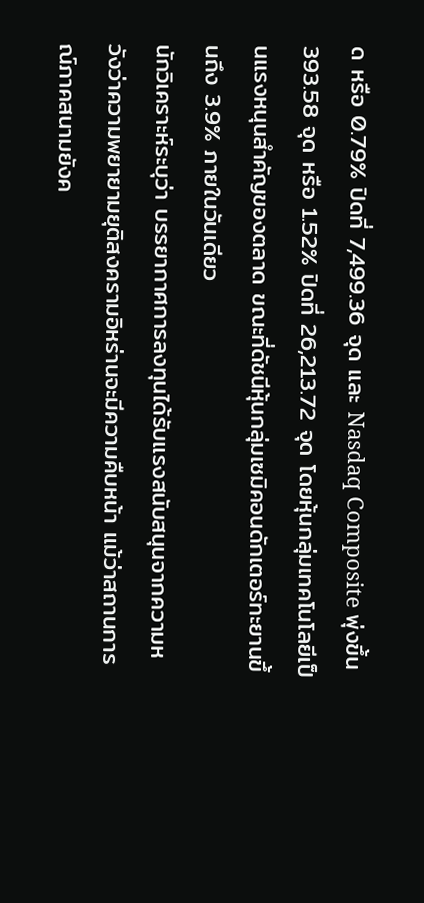ด หรือ 0.79% ปิดที่ 7,499.36 จุด และ Nasdaq Composite พุ่งขึ้น 393.58 จุด หรือ 1.52% ปิดที่ 26,213.72 จุด โดยหุ้นกลุ่มเทคโนโลยีเป็นแรงหนุนสำคัญของตลาด ขณะที่ดัชนีหุ้นกลุ่มเซมิคอนดักเตอร์ทะยานขึ้นถึง 3.9% ภายในวันเดียว
นักวิเคราะห์ระบุว่า บรรยากาศการลงทุนได้รับแรงสนับสนุนจากความหวังว่าความพยายามยุติสงครามอิหร่านจะมีความคืบหน้า แม้ว่าสถานการณ์ภาคสนามยังค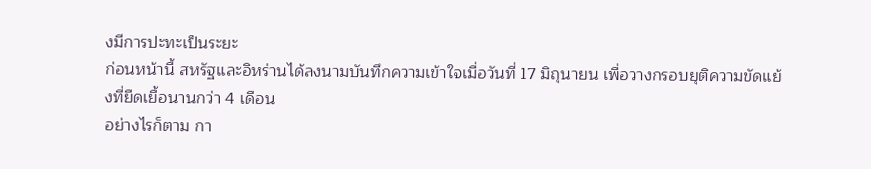งมีการปะทะเป็นระยะ
ก่อนหน้านี้ สหรัฐและอิหร่านได้ลงนามบันทึกความเข้าใจเมื่อวันที่ 17 มิถุนายน เพื่อวางกรอบยุติความขัดแย้งที่ยืดเยื้อนานกว่า 4 เดือน
อย่างไรก็ตาม กา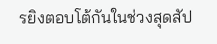รยิงตอบโต้กันในช่วงสุดสัป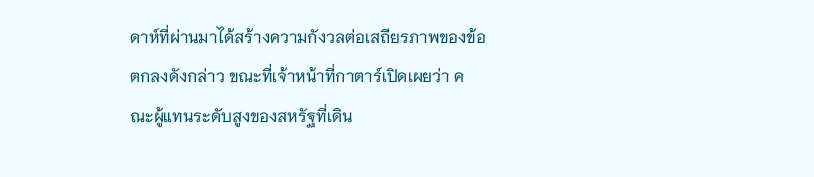ดาห์ที่ผ่านมาได้สร้างความกังวลต่อเสถียรภาพของข้อตกลงดังกล่าว ขณะที่เจ้าหน้าที่กาตาร์เปิดเผยว่า คณะผู้แทนระดับสูงของสหรัฐที่เดิน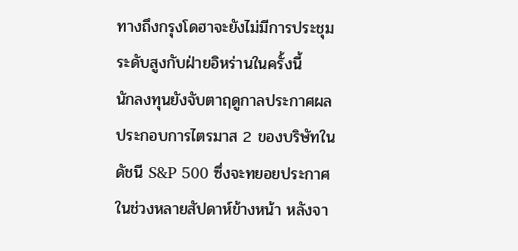ทางถึงกรุงโดฮาจะยังไม่มีการประชุมระดับสูงกับฝ่ายอิหร่านในครั้งนี้
นักลงทุนยังจับตาฤดูกาลประกาศผลประกอบการไตรมาส 2 ของบริษัทในดัชนี S&P 500 ซึ่งจะทยอยประกาศในช่วงหลายสัปดาห์ข้างหน้า หลังจา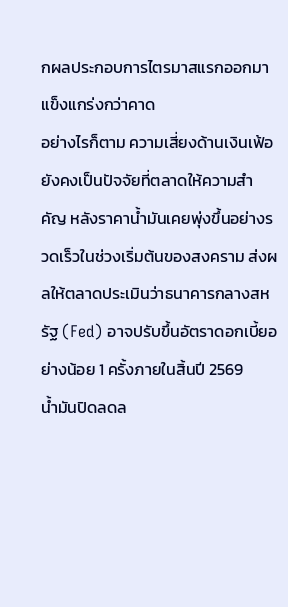กผลประกอบการไตรมาสแรกออกมาแข็งแกร่งกว่าคาด
อย่างไรก็ตาม ความเสี่ยงด้านเงินเฟ้อยังคงเป็นปัจจัยที่ตลาดให้ความสำคัญ หลังราคาน้ำมันเคยพุ่งขึ้นอย่างรวดเร็วในช่วงเริ่มต้นของสงคราม ส่งผลให้ตลาดประเมินว่าธนาคารกลางสหรัฐ (Fed) อาจปรับขึ้นอัตราดอกเบี้ยอย่างน้อย 1 ครั้งภายในสิ้นปี 2569
น้ำมันปิดลดล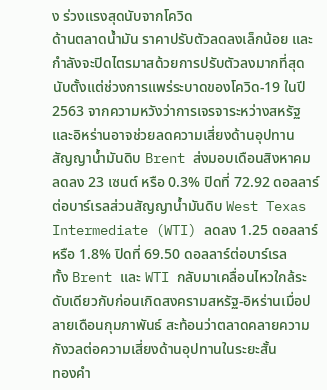ง ร่วงแรงสุดนับจากโควิด
ด้านตลาดน้ำมัน ราคาปรับตัวลดลงเล็กน้อย และกำลังจะปิดไตรมาสด้วยการปรับตัวลงมากที่สุดนับตั้งแต่ช่วงการแพร่ระบาดของโควิด-19 ในปี 2563 จากความหวังว่าการเจรจาระหว่างสหรัฐและอิหร่านอาจช่วยลดความเสี่ยงด้านอุปทาน
สัญญาน้ำมันดิบ Brent ส่งมอบเดือนสิงหาคม ลดลง 23 เซนต์ หรือ 0.3% ปิดที่ 72.92 ดอลลาร์ต่อบาร์เรลส่วนสัญญาน้ำมันดิบ West Texas Intermediate (WTI) ลดลง 1.25 ดอลลาร์ หรือ 1.8% ปิดที่ 69.50 ดอลลาร์ต่อบาร์เรล
ทั้ง Brent และ WTI กลับมาเคลื่อนไหวใกล้ระดับเดียวกับก่อนเกิดสงครามสหรัฐ-อิหร่านเมื่อปลายเดือนกุมภาพันธ์ สะท้อนว่าตลาดคลายความกังวลต่อความเสี่ยงด้านอุปทานในระยะสั้น
ทองคำ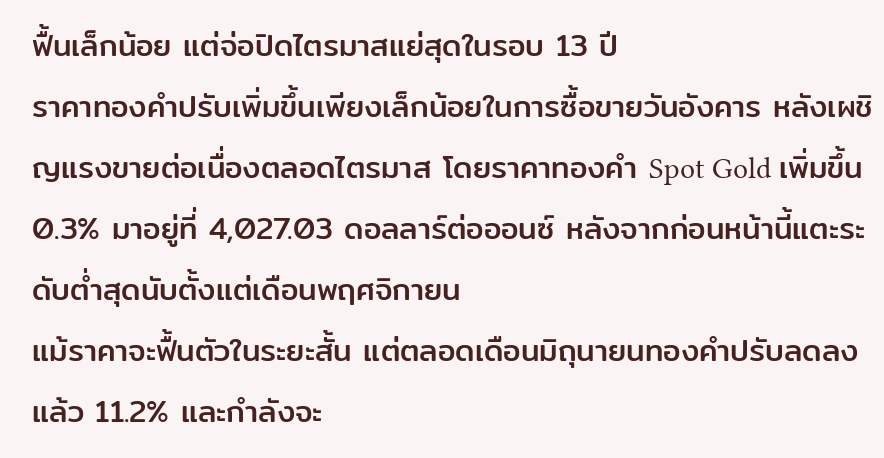ฟื้นเล็กน้อย แต่จ่อปิดไตรมาสแย่สุดในรอบ 13 ปี
ราคาทองคำปรับเพิ่มขึ้นเพียงเล็กน้อยในการซื้อขายวันอังคาร หลังเผชิญแรงขายต่อเนื่องตลอดไตรมาส โดยราคาทองคำ Spot Gold เพิ่มขึ้น 0.3% มาอยู่ที่ 4,027.03 ดอลลาร์ต่อออนซ์ หลังจากก่อนหน้านี้แตะระดับต่ำสุดนับตั้งแต่เดือนพฤศจิกายน
แม้ราคาจะฟื้นตัวในระยะสั้น แต่ตลอดเดือนมิถุนายนทองคำปรับลดลงแล้ว 11.2% และกำลังจะ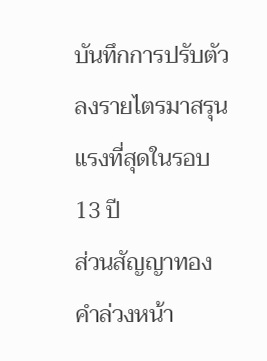บันทึกการปรับตัวลงรายไตรมาสรุนแรงที่สุดในรอบ 13 ปี
ส่วนสัญญาทองคำล่วงหน้า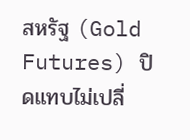สหรัฐ (Gold Futures) ปิดแทบไม่เปลี่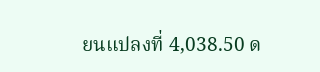ยนแปลงที่ 4,038.50 ด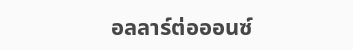อลลาร์ต่อออนซ์